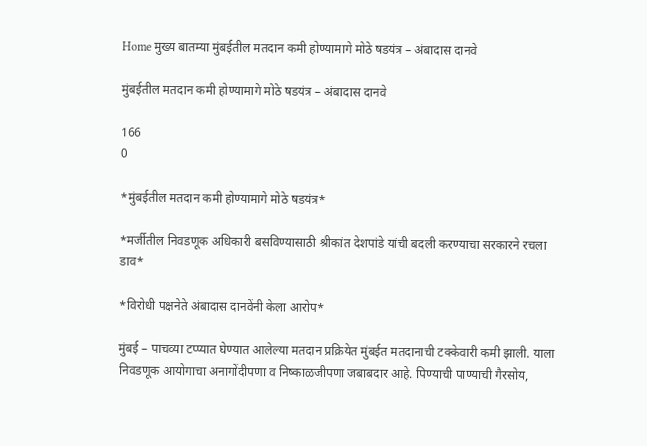Home मुख्य बातम्या मुंबईतील मतदान कमी होण्यामागे मोठे षडयंत्र – अंबादास दानवे

मुंबईतील मतदान कमी होण्यामागे मोठे षडयंत्र – अंबादास दानवे

166
0

*मुंबईतील मतदान कमी होण्यामागे मोठे षडयंत्र*

*मर्जीतील निवडणूक अधिकारी बसविण्यासाठी श्रीकांत देशपांडे यांची बदली करण्याचा सरकारने रचला डाव*

*विरोधी पक्षनेते अंबादास दानवेंनी केला आरोप*

मुंबई – पाचव्या टप्प्यात घेण्यात आलेल्या मतदान प्रक्रियेत मुंबईत मतदानाची टक्केवारी कमी झाली. याला निवडणूक आयोगाचा अनागोंदीपणा व निष्काळजीपणा जबाबदार आहे. पिण्याची पाण्याची गैरसोय,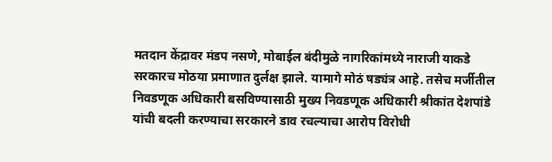मतदान केंद्रावर मंडप नसणे, मोबाईल बंदीमुळे नागरिकांमध्ये नाराजी याकडे सरकारच मोठया प्रमाणात दुर्लक्ष झाले. यामागे मोठं षड्यंत्र आहे. तसेच मर्जीतील निवडणूक अधिकारी बसविण्यासाठी मुख्य निवडणूक अधिकारी श्रीकांत देशपांडे यांची बदली करण्याचा सरकारने डाव रचल्याचा आरोप विरोधी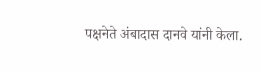पक्षनेते अंबादास दानवे यांनी केला.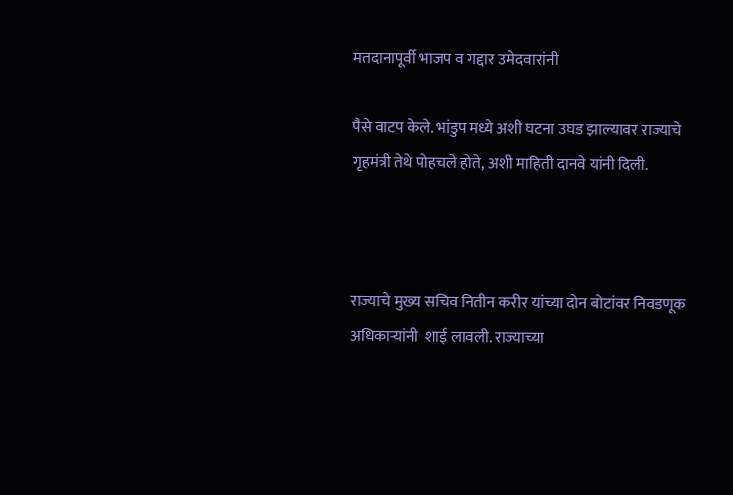मतदानापूर्वी भाजप व गद्दार उमेदवारांनी

पैसे वाटप केले. भांडुप मध्ये अशी घटना उघड झाल्यावर राज्याचे गृहमंत्री तेथे पोहचले होते, अशी माहिती दानवे यांनी दिली.



राज्याचे मुख्य सचिव नितीन करीर यांच्या दोन बोटांवर निवडणूक अधिकाऱ्यांनी  शाई लावली. राज्याच्या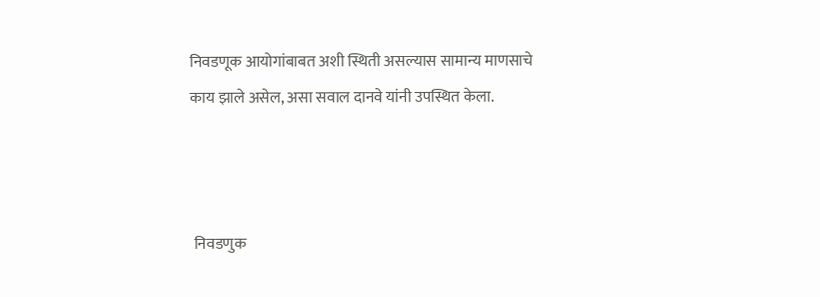निवडणूक आयोगांबाबत अशी स्थिती असल्यास सामान्य माणसाचे काय झाले असेल, असा सवाल दानवे यांनी उपस्थित केला.



 निवडणुक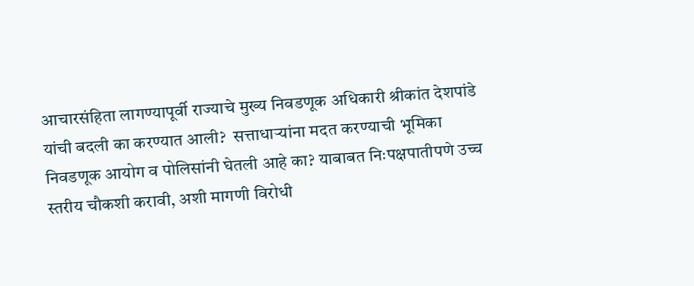आचारसंहिता लागण्यापूर्वी राज्याचे मुख्य निवडणूक अधिकारी श्रीकांत देशपांडे यांची बदली का करण्यात आली?  सत्ताधाऱ्यांना मदत करण्याची भूमिका निवडणूक आयोग व पोलिसांनी घेतली आहे का? याबाबत निःपक्षपातीपणे उच्च स्तरीय चौकशी करावी, अशी मागणी विरोधी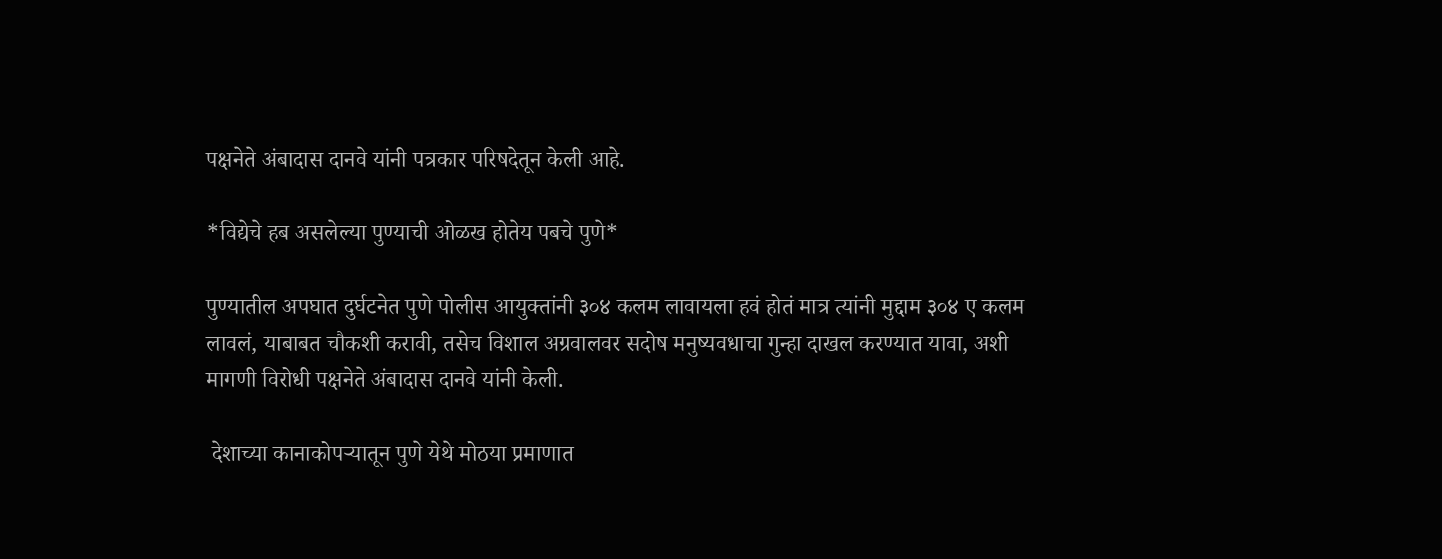पक्षनेते अंबादास दानवे यांनी पत्रकार परिषदेतून केली आहे.

*विद्येचे हब असलेल्या पुण्याची ओळख होतेय पबचे पुणे*

पुण्यातील अपघात दुर्घटनेत पुणे पोलीस आयुक्तांनी ३०४ कलम लावायला हवं होतं मात्र त्यांनी मुद्दाम ३०४ ए कलम लावलं, याबाबत चौकशी करावी, तसेच विशाल अग्रवालवर सदोष मनुष्यवधाचा गुन्हा दाखल करण्यात यावा, अशी मागणी विरोधी पक्षनेते अंबादास दानवे यांनी केली.

 देशाच्या कानाकोपऱ्यातून पुणे येथे मोठया प्रमाणात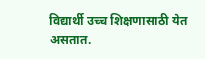विद्यार्थी उच्च शिक्षणासाठी येत असतात.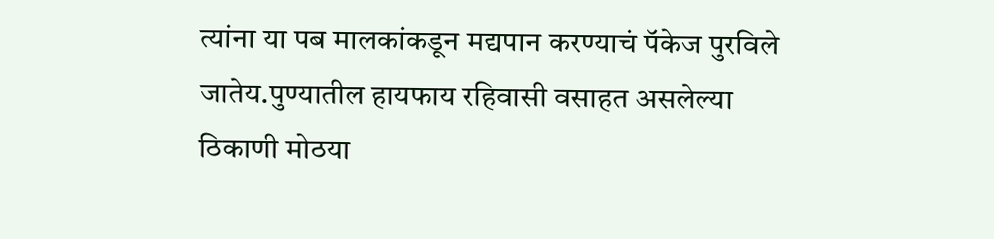त्यांना या पब मालकांकडून मद्यपान करण्याचं पॅकेज पुरविले जातेय.पुण्यातील हायफाय रहिवासी वसाहत असलेल्या ठिकाणी मोठया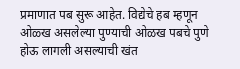प्रमाणात पब सुरू आहेत. विद्येचे हब म्हणून ओळ्ख असलेल्या पुण्याची ओळख पबचे पुणे होऊ लागली असल्याची खंत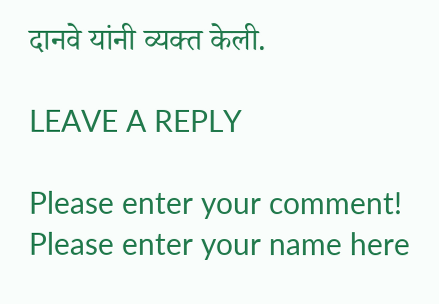दानवे यांनी व्यक्त केली.

LEAVE A REPLY

Please enter your comment!
Please enter your name here